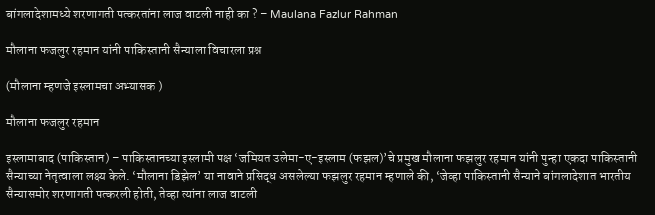बांगलादेशामध्ये शरणागती पत्करतांना लाज वाटली नाही का ? – Maulana Fazlur Rahman

मौलाना फजलुर रहमान यांनी पाकिस्तानी सैन्याला विचारला प्रश्न

(मौलाना म्हणजे इस्लामचा अभ्यासक )

मौलाना फजलुर रहमान

इस्लामाबाद (पाकिस्तान) – पाकिस्तानच्या इस्लामी पक्ष ‘जमियत उलेमा-ए-इस्लाम (फझल)’चे प्रमुख मौलाना फझलुर रहमान यांनी पुन्हा एकदा पाकिस्तानी सैन्याच्या नेतृत्वाला लक्ष्य केले. ‘मौलाना डिझेल’ या नावाने प्रसिद्ध असलेल्या फझलुर रहमान म्हणाले की, ‘जेव्हा पाकिस्तानी सैन्याने बांगलादेशात भारतीय सैन्यासमोर शरणागती पत्करली होती, तेव्हा त्यांना लाज वाटली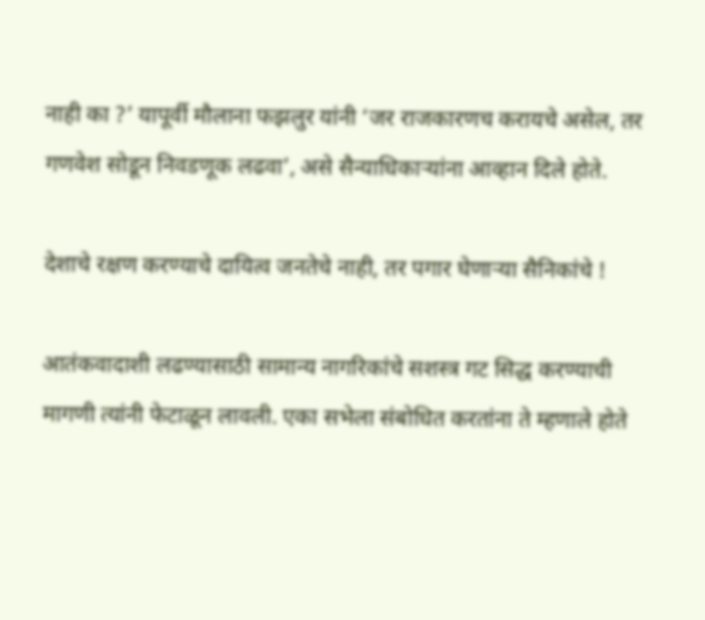नाही का ?’ यापूर्वी मौलाना फझलुर यांनी ‘जर राजकारणच करायचे असेल, तर गणवेश सोडून निवडणूक लढवा’, असे सैन्याधिकार्‍यांना आव्हान दिले होते.

देशाचे रक्षण करण्याचे दायित्व जनतेचे नाही, तर पगार घेणार्‍या सैनिकांचे !

आतंकवादाशी लढण्यासाठी सामान्य नागरिकांचे सशस्त्र गट सिद्ध करण्याची मागणी त्यांनी फेटाळून लावली. एका सभेला संबोधित करतांना ते म्हणाले होते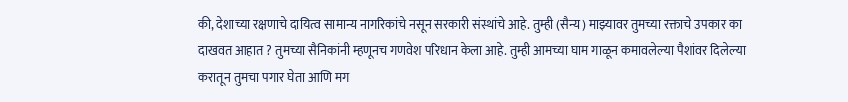की, देशाच्या रक्षणाचे दायित्व सामान्य नागरिकांचे नसून सरकारी संस्थांचे आहे. तुम्ही (सैन्य) माझ्यावर तुमच्या रक्ताचे उपकार का दाखवत आहात ? तुमच्या सैनिकांनी म्हणूनच गणवेश परिधान केला आहे. तुम्ही आमच्या घाम गाळून कमावलेल्या पैशांवर दिलेल्या करातून तुमचा पगार घेता आणि मग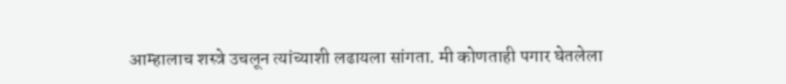आम्हालाच शस्त्रे उचलून त्यांच्याशी लढायला सांगता. मी कोणताही पगार घेतलेला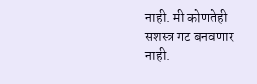नाही. मी कोणतेही सशस्त्र गट बनवणार नाही.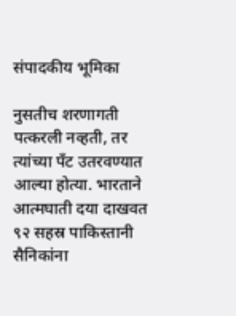संपादकीय भूमिका

नुसतीच शरणागती पत्करली नव्हती, तर त्यांच्या पँट उतरवण्यात आल्या होत्या. भारताने आत्मघाती दया दाखवत ९२ सहस्र पाकिस्तानी सैनिकांना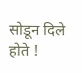सोडून दिले होते !